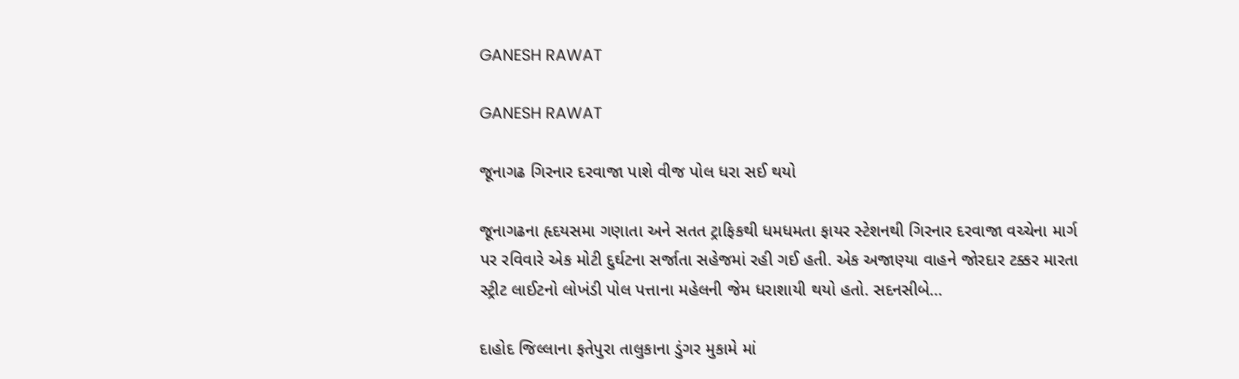GANESH RAWAT

GANESH RAWAT

જૂનાગઢ ગિરનાર દરવાજા પાશે વીજ પોલ ધરા સઈ થયો

જૂનાગઢના હૃદયસમા ગણાતા અને સતત ટ્રાફિકથી ધમધમતા ફાયર સ્ટેશનથી ગિરનાર દરવાજા વચ્ચેના માર્ગ પર રવિવારે એક મોટી દુર્ઘટના સર્જાતા સહેજમાં રહી ગઈ હતી. એક અજાણ્યા વાહને જોરદાર ટક્કર મારતા સ્ટ્રીટ લાઈટનો લોખંડી પોલ પત્તાના મહેલની જેમ ધરાશાયી થયો હતો. સદનસીબે…

દાહોદ જિલ્લાના ફતેપુરા તાલુકાના ડુંગર મુકામે માં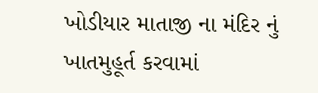ખોડીયાર માતાજી ના મંદિર નું ખાતમુહૂર્ત કરવામાં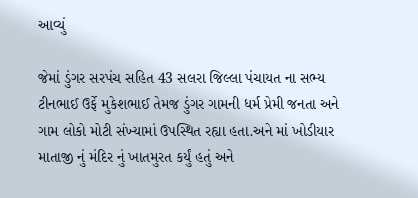આવ્યું

જેમાં ડુંગર સરપંચ સહિત 43 સલરા જિલ્લા પંચાયત ના સભ્ય ટીનભાઈ ઉર્ફે મુકેશભાઈ તેમજ ડુંગર ગામની ધર્મ પ્રેમી જનતા અને ગામ લોકો મોટી સંખ્યામાં ઉપસ્થિત રહ્યા હતા.અને માં ખોડીયાર માતાજી નું મંદિર નું ખાતમુરત કર્યું હતું અને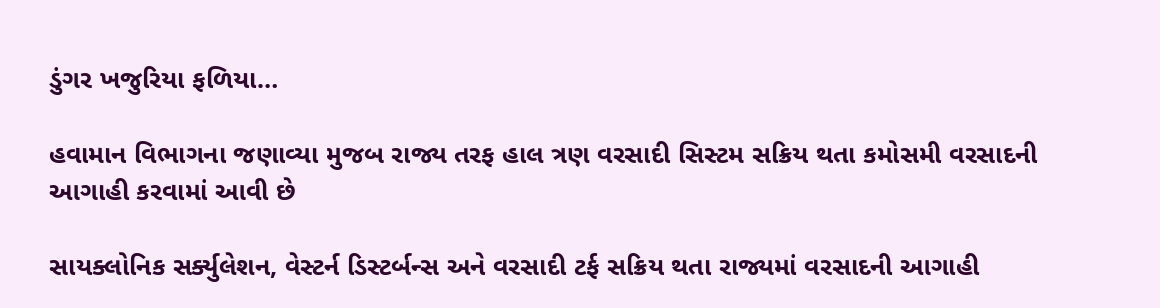ડુંગર ખજુરિયા ફળિયા…

હવામાન વિભાગના જણાવ્યા મુજબ રાજ્ય તરફ હાલ ત્રણ વરસાદી સિસ્ટમ સક્રિય થતા કમોસમી વરસાદની આગાહી કરવામાં આવી છે

સાયક્લોનિક સર્ક્યુલેશન, વેસ્ટર્ન ડિસ્ટર્બન્સ અને વરસાદી ટર્ફ સક્રિય થતા રાજ્યમાં વરસાદની આગાહી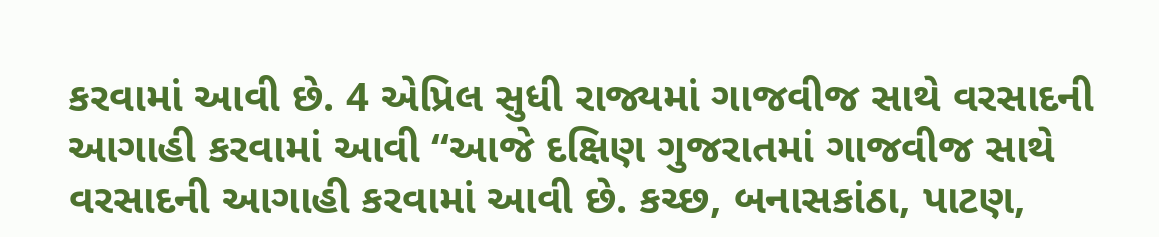કરવામાં આવી છે. 4 એપ્રિલ સુધી રાજ્યમાં ગાજવીજ સાથે વરસાદની આગાહી કરવામાં આવી “આજે દક્ષિણ ગુજરાતમાં ગાજવીજ સાથે વરસાદની આગાહી કરવામાં આવી છે. કચ્છ, બનાસકાંઠા, પાટણ,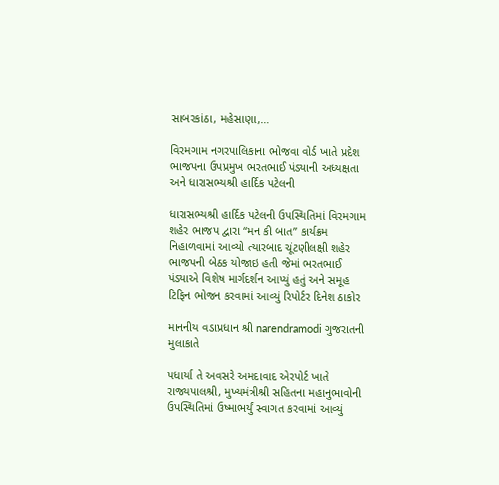સાબરકાંઠા, મહેસાણા,…

વિરમગામ નગરપાલિકાના ભોજવા વોર્ડ ખાતે પ્રદેશ ભાજપના ઉપપ્રમુખ ભરતભાઈ પંડ્યાની અધ્યક્ષતા અને ધારાસભ્યશ્રી હાર્દિક પટેલની

ધારાસભ્યશ્રી હાર્દિક પટેલની ઉપસ્થિતિમાં વિરમગામ શહેર ભાજપ દ્વારા “મન કી બાત” કાર્યક્રમ નિહાળવામાં આવ્યો ત્યારબાદ ચૂંટણીલક્ષી શહેર ભાજપની બેઠક યોજાઇ હતી જેમાં ભરતભાઈ પંડ્યાએ વિશેષ માર્ગદર્શન આપ્યું હતું અને સમૂહ ટિફિન ભોજન કરવામાં આવ્યું રિપોર્ટર દિનેશ ઠાકોર

માનનીય વડાપ્રધાન શ્રી narendramodi ગુજરાતની મુલાકાતે

પધાર્યા તે અવસરે અમદાવાદ એરપોર્ટ ખાતે રાજ્યપાલશ્રી, મુખ્યમંત્રીશ્રી સહિતના મહાનુભાવોની ઉપસ્થિતિમાં ઉષ્માભર્યું સ્વાગત કરવામાં આવ્યું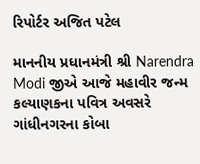રિપોર્ટર અજિત પટેલ

માનનીય પ્રધાનમંત્રી શ્રી Narendra Modi જીએ આજે મહાવીર જન્મ કલ્યાણકના પવિત્ર અવસરે ગાંધીનગરના કોબા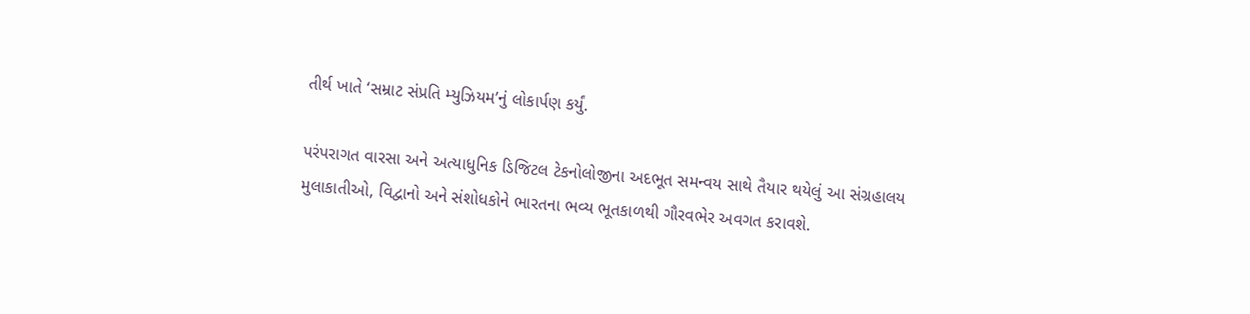તીર્થ ખાતે ‘સમ્રાટ સંપ્રતિ મ્યુઝિયમ’નું લોકાર્પણ કર્યું.

પરંપરાગત વારસા અને અત્યાધુનિક ડિજિટલ ટેકનોલોજીના અદભૂત સમન્વય સાથે તૈયાર થયેલું આ સંગ્રહાલય મુલાકાતીઓ, વિદ્વાનો અને સંશોધકોને ભારતના ભવ્ય ભૂતકાળથી ગૌરવભેર અવગત કરાવશે.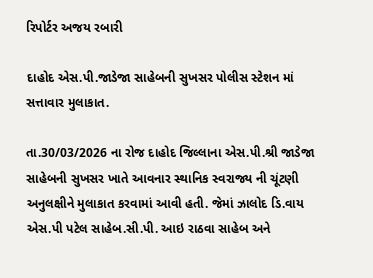રિપોર્ટર અજય રબારી

દાહોદ એસ.પી.જાડેજા સાહેબની સુખસર પોલીસ સ્ટેશન માં સત્તાવાર મુલાકાત.

તા.30/03/2026 ના રોજ દાહોદ જિલ્લાના એસ.પી.શ્રી જાડેજા સાહેબની સુખસર ખાતે આવનાર સ્થાનિક સ્વરાજ્ય ની ચૂંટણી અનુલક્ષીને મુલાકાત કરવામાં આવી હતી. જેમાં ઝાલોદ ડિ.વાય એસ.પી પટેલ સાહેબ.સી.પી. આઇ રાઠવા સાહેબ અને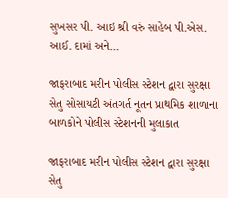સુખસર પી. આઇ શ્રી વરું સાહેબ પી.એસ. આઈ. દામાં અને…

જાફરાબાદ મરીન પોલીસ સ્ટેશન દ્વારા સુરક્ષા સેતુ સોસાયટી અંતગર્ત નૂતન પ્રાથમિક શાળાના બાળકોને પોલીસ સ્ટેશનની મુલાકાત

જાફરાબાદ મરીન પોલીસ સ્ટેશન દ્વારા સુરક્ષા સેતુ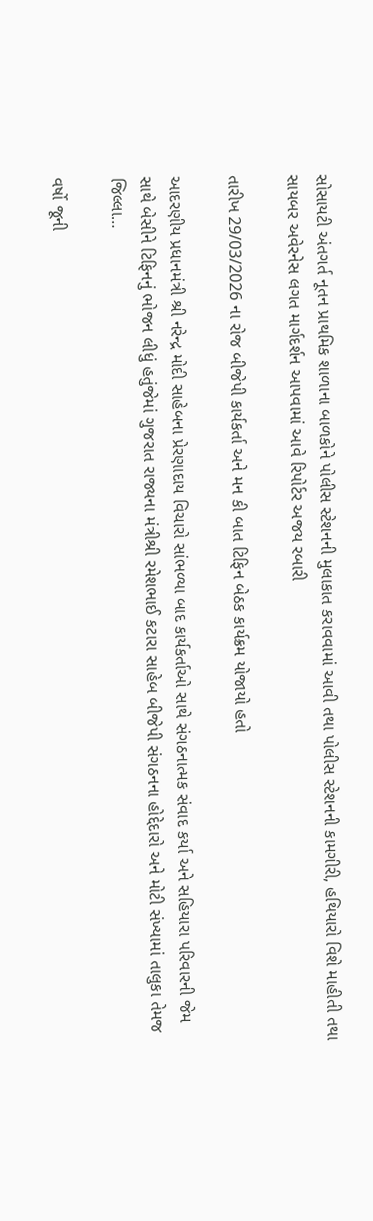સોસાયટી અંતગર્ત નૂતન પ્રાથમિક શાળાના બાળકોને પોલીસ સ્ટેશનની મુલાકાત કરાવવામાં આવી તથા પોલીસ સ્ટેશનની કામગીરી, હથિયારો વિશે માહીતી તથા સાયબર અવેરનેસ લગત માર્ગદર્શન આપવામાં આવે રિપોર્ટર અજય રબારી

તારીખ 29/03/2026 ના રોજ બીજેપી કાર્યકર્તા અને મન કી બાત ટિફિન બેઠક કાર્યક્રમ યોજાયો હતો

આદરણીય પ્રધાનમંત્રી શ્રી નરેન્દ્ર મોદી સાહેબના પ્રેરણાદાય વિચારો સાંભળ્યા બાદ કાર્યકર્તાઓ સાથે સંગઠનાત્મક સંવાદ કર્યા અને સહિયારા પરિવારની જેમ સાથે બેસીને ટિફિનનું ભોજન લીધું હતુંજેમાં ગુજરાત રાજ્યના મંત્રીશ્રી રમેશભાઈ કટારા સાહેબ બીજેપી સંગઠનના હોદ્દેદારો અને મોટી સંખ્યામાં તાલુકા તેમજ જિલ્લા…

વર્ષો જૂની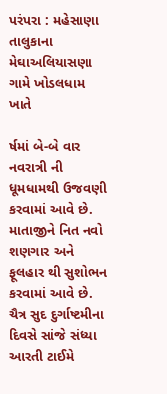પરંપરા : મહેસાણા તાલુકાના મેઘાઅલિયાસણા ગામે ખોડલધામ ખાતે

ર્ષમાં બે-બે વાર નવરાત્રી ની ધૂમધામથી ઉજવણી કરવામાં આવે છે. માતાજીને નિત નવો શણગાર અને ફૂલહાર થી સુશોભન કરવામાં આવે છે. ચૈત્ર સુદ દુર્ગાષ્ટમીના દિવસે સાંજે સંધ્યા આરતી ટાઈમે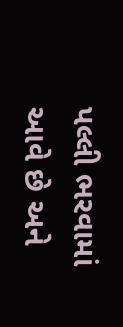પલ્લી ભરવામાં આવે છે અને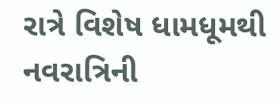રાત્રે વિશેષ ધામધૂમથી નવરાત્રિની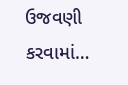ઉજવણી કરવામાં…